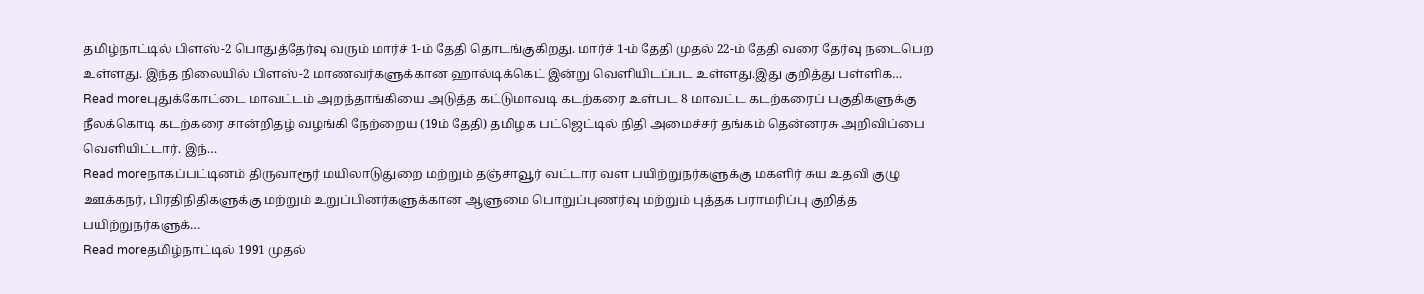தமிழ்நாட்டில் பிளஸ்-2 பொதுத்தேர்வு வரும் மார்ச் 1-ம் தேதி தொடங்குகிறது. மார்ச் 1-ம் தேதி முதல் 22-ம் தேதி வரை தேர்வு நடைபெற உள்ளது. இந்த நிலையில் பிளஸ்-2 மாணவர்களுக்கான ஹால்டிக்கெட் இன்று வெளியிடப்பட உள்ளது.இது குறித்து பள்ளிக…
Read moreபுதுக்கோட்டை மாவட்டம் அறந்தாங்கியை அடுத்த கட்டுமாவடி கடற்கரை உள்பட 8 மாவட்ட கடற்கரைப் பகுதிகளுக்கு நீலக்கொடி கடற்கரை சான்றிதழ் வழங்கி நேற்றைய (19ம் தேதி) தமிழக பட்ஜெட்டில் நிதி அமைச்சர் தங்கம் தென்னரசு அறிவிப்பை வெளியிட்டார். இந்…
Read moreநாகப்பட்டினம் திருவாரூர் மயிலாடுதுறை மற்றும் தஞ்சாவூர் வட்டார வள பயிற்றுநர்களுக்கு மகளிர் சுய உதவி குழு ஊக்கநர், பிரதிநிதிகளுக்கு மற்றும் உறுப்பினர்களுக்கான ஆளுமை பொறுப்புணர்வு மற்றும் புத்தக பராமரிப்பு குறித்த பயிற்றுநர்களுக்…
Read moreதமிழ்நாட்டில் 1991 முதல்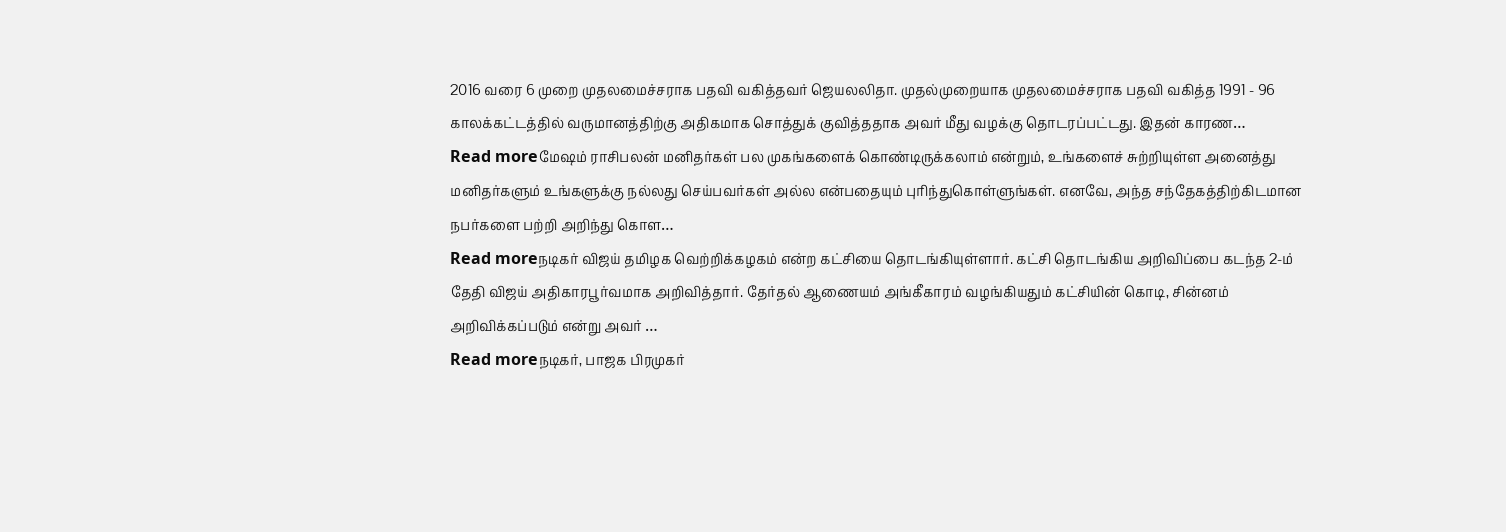2016 வரை 6 முறை முதலமைச்சராக பதவி வகித்தவர் ஜெயலலிதா. முதல்முறையாக முதலமைச்சராக பதவி வகித்த 1991 - 96 காலக்கட்டத்தில் வருமானத்திற்கு அதிகமாக சொத்துக் குவித்ததாக அவர் மீது வழக்கு தொடரப்பட்டது. இதன் காரண…
Read moreமேஷம் ராசிபலன் மனிதர்கள் பல முகங்களைக் கொண்டிருக்கலாம் என்றும், உங்களைச் சுற்றியுள்ள அனைத்து மனிதர்களும் உங்களுக்கு நல்லது செய்பவர்கள் அல்ல என்பதையும் புரிந்துகொள்ளுங்கள். எனவே, அந்த சந்தேகத்திற்கிடமான நபர்களை பற்றி அறிந்து கொள…
Read moreநடிகர் விஜய் தமிழக வெற்றிக்கழகம் என்ற கட்சியை தொடங்கியுள்ளார். கட்சி தொடங்கிய அறிவிப்பை கடந்த 2-ம் தேதி விஜய் அதிகாரபூர்வமாக அறிவித்தார். தேர்தல் ஆணையம் அங்கீகாரம் வழங்கியதும் கட்சியின் கொடி, சின்னம் அறிவிக்கப்படும் என்று அவர் …
Read moreநடிகர், பாஜக பிரமுகர்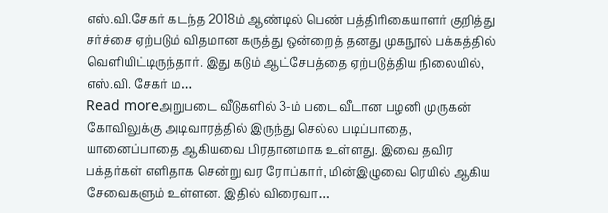எஸ்.வி.சேகர் கடந்த 2018ம் ஆண்டில் பெண் பத்திரிகையாளர் குறித்து சர்ச்சை ஏற்படும் விதமான கருத்து ஒன்றைத் தனது முகநூல் பக்கத்தில் வெளியிட்டிருந்தார். இது கடும் ஆட்சேபத்தை ஏற்படுத்திய நிலையில், எஸ்.வி. சேகர் ம…
Read moreஅறுபடை வீடுகளில் 3-ம் படை வீடான பழனி முருகன் கோவிலுக்கு அடிவாரத்தில் இருந்து செல்ல படிப்பாதை, யானைப்பாதை ஆகியவை பிரதானமாக உள்ளது. இவை தவிர பக்தர்கள் எளிதாக சென்று வர ரோப்கார், மின்இழுவை ரெயில் ஆகிய சேவைகளும் உள்ளன. இதில் விரைவா…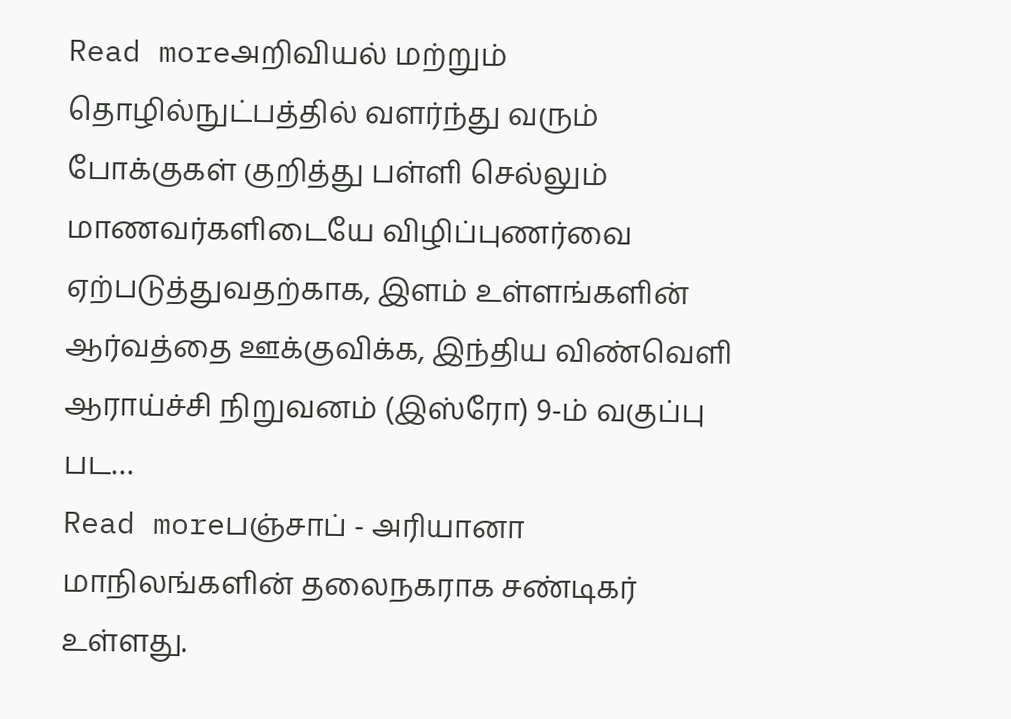Read moreஅறிவியல் மற்றும் தொழில்நுட்பத்தில் வளர்ந்து வரும் போக்குகள் குறித்து பள்ளி செல்லும் மாணவர்களிடையே விழிப்புணர்வை ஏற்படுத்துவதற்காக, இளம் உள்ளங்களின் ஆர்வத்தை ஊக்குவிக்க, இந்திய விண்வெளி ஆராய்ச்சி நிறுவனம் (இஸ்ரோ) 9-ம் வகுப்பு பட…
Read moreபஞ்சாப் - அரியானா மாநிலங்களின் தலைநகராக சண்டிகர் உள்ளது.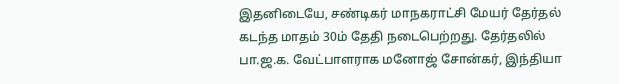இதனிடையே, சண்டிகர் மாநகராட்சி மேயர் தேர்தல் கடந்த மாதம் 30ம் தேதி நடைபெற்றது. தேர்தலில் பா.ஜ.க. வேட்பாளராக மனோஜ் சோன்கர், இந்தியா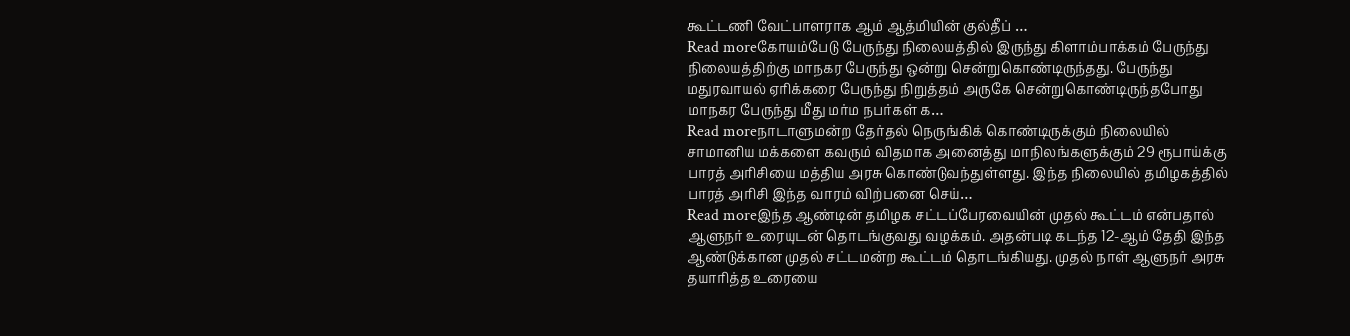கூட்டணி வேட்பாளராக ஆம் ஆத்மியின் குல்தீப் …
Read moreகோயம்பேடு பேருந்து நிலையத்தில் இருந்து கிளாம்பாக்கம் பேருந்து நிலையத்திற்கு மாநகர பேருந்து ஒன்று சென்றுகொண்டிருந்தது. பேருந்து மதுரவாயல் ஏரிக்கரை பேருந்து நிறுத்தம் அருகே சென்றுகொண்டிருந்தபோது மாநகர பேருந்து மீது மர்ம நபர்கள் க…
Read moreநாடாளுமன்ற தேர்தல் நெருங்கிக் கொண்டிருக்கும் நிலையில் சாமானிய மக்களை கவரும் விதமாக அனைத்து மாநிலங்களுக்கும் 29 ரூபாய்க்கு பாரத் அரிசியை மத்திய அரசு கொண்டுவந்துள்ளது. இந்த நிலையில் தமிழகத்தில் பாரத் அரிசி இந்த வாரம் விற்பனை செய்…
Read moreஇந்த ஆண்டின் தமிழக சட்டப்பேரவையின் முதல் கூட்டம் என்பதால் ஆளுநர் உரையுடன் தொடங்குவது வழக்கம். அதன்படி கடந்த 12-ஆம் தேதி இந்த ஆண்டுக்கான முதல் சட்டமன்ற கூட்டம் தொடங்கியது. முதல் நாள் ஆளுநர் அரசு தயாரித்த உரையை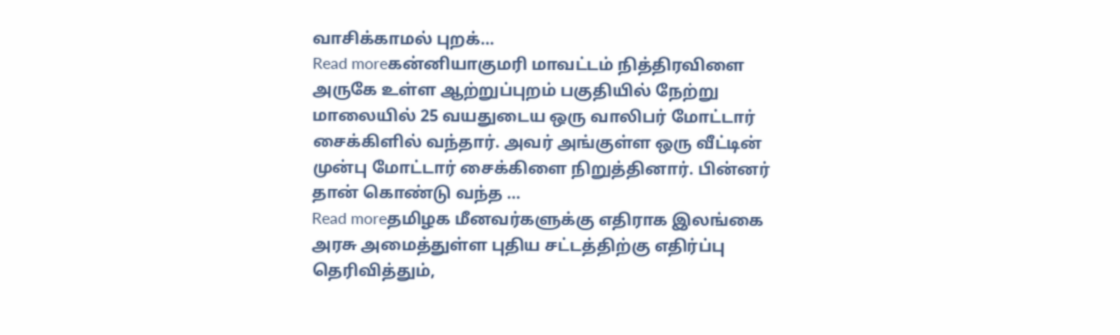வாசிக்காமல் புறக்…
Read moreகன்னியாகுமரி மாவட்டம் நித்திரவிளை அருகே உள்ள ஆற்றுப்புறம் பகுதியில் நேற்று மாலையில் 25 வயதுடைய ஒரு வாலிபர் மோட்டார் சைக்கிளில் வந்தார். அவர் அங்குள்ள ஒரு வீட்டின் முன்பு மோட்டார் சைக்கிளை நிறுத்தினார். பின்னர் தான் கொண்டு வந்த …
Read moreதமிழக மீனவர்களுக்கு எதிராக இலங்கை அரசு அமைத்துள்ள புதிய சட்டத்திற்கு எதிர்ப்பு தெரிவித்தும்,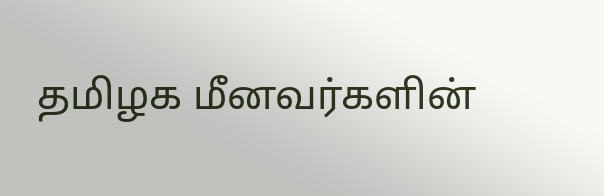தமிழக மீனவர்களின்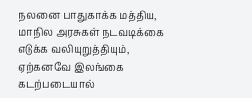நலனை பாதுகாக்க மத்திய, மாநில அரசுகள் நடவடிக்கை எடுக்க வலியுறுத்தியும், ஏற்கனவே இலங்கை கடற்படையால்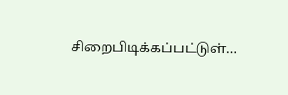சிறைபிடிக்கப்பட்டுள்…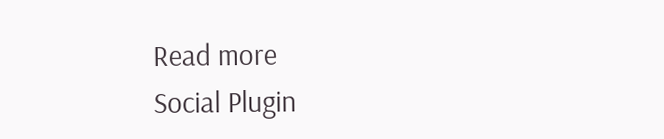Read more
Social Plugin